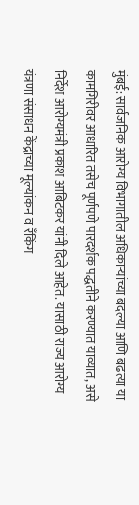मुंबई: सार्वजनिक आरोग्य विभागातील अधिकाऱ्यांच्या बदल्या आणि बढत्या या कामगिरीवर आधारित तसेच पूर्णपणे पारदर्शक पद्धतीने करण्यात याव्यात, असे निर्देश आरोग्यमंत्री प्रकाश आबिटकर यांनी दिले आहेत. यासाठी राज्य आरोग्य यंत्रणा संसाधन केंद्राच्या मूल्यांकन व रँकिंग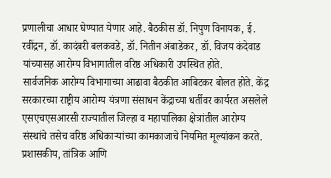प्रणालीचा आधार घेण्यात येणार आहे. बैठकीस डॉ. निपुण विनायक, ई. रवींद्रन, डॉ. कादंबरी बलकवडे, डॉ. नितीन अंबाडेकर, डॉ. विजय कंदेवाड यांच्यासह आरोग्य विभागातील वरिष्ठ अधिकारी उपस्थित होते.
सार्वजनिक आरोग्य विभागाच्या आढावा बैठकीत आबिटकर बोलत होते. केंद्र सरकारच्या राष्ट्रीय आरोग्य यंत्रणा संसाधन केंद्राच्या धर्तीवर कार्यरत असलेले एसएचएसआरसी राज्यातील जिल्हा व महापालिका क्षेत्रांतील आरोग्य संस्थांचे तसेच वरिष्ठ अधिकाऱ्यांच्या कामकाजाचे नियमित मूल्यांकन करते.
प्रशासकीय, तांत्रिक आणि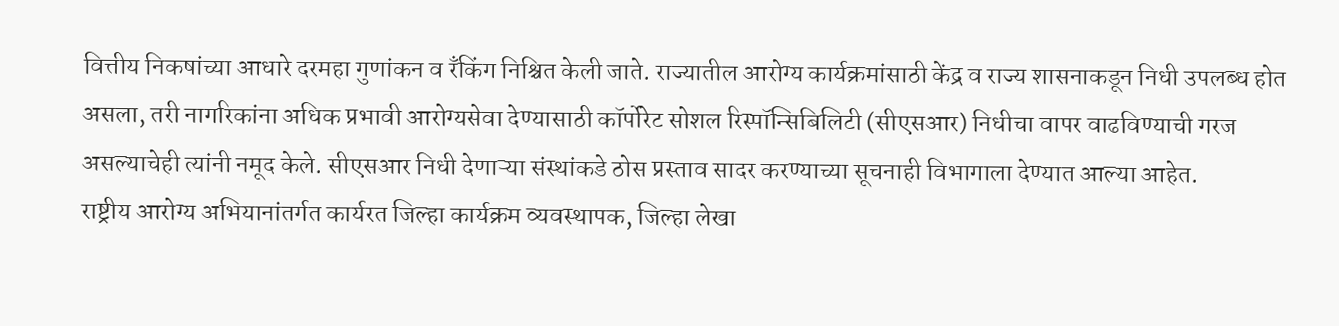वित्तीय निकषांच्या आधारे दरमहा गुणांकन व रँकिंग निश्चित केली जाते. राज्यातील आरोग्य कार्यक्रमांसाठी केंद्र व राज्य शासनाकडून निधी उपलब्ध होत असला, तरी नागरिकांना अधिक प्रभावी आरोग्यसेवा देण्यासाठी कॉर्पोरेट सोशल रिस्पॉन्सिबिलिटी (सीएसआर) निधीचा वापर वाढविण्याची गरज असल्याचेही त्यांनी नमूद केले. सीएसआर निधी देणाऱ्या संस्थांकडे ठोस प्रस्ताव सादर करण्याच्या सूचनाही विभागाला देण्यात आल्या आहेत.
राष्ट्रीय आरोग्य अभियानांतर्गत कार्यरत जिल्हा कार्यक्रम व्यवस्थापक, जिल्हा लेखा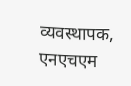व्यवस्थापक, एनएचएम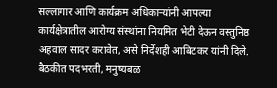सल्लागार आणि कार्यक्रम अधिकाऱ्यांनी आपल्या कार्यक्षेत्रातील आरोग्य संस्थांना नियमित भेटी देऊन वस्तुनिष्ठ अहवाल सादर करावेत, असे निर्देशही आबिटकर यांनी दिले. बैठकीत पदभरती, मनुष्यबळ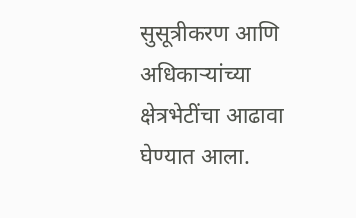सुसूत्रीकरण आणि अधिकाऱ्यांच्या क्षेत्रभेटींचा आढावा घेण्यात आला.